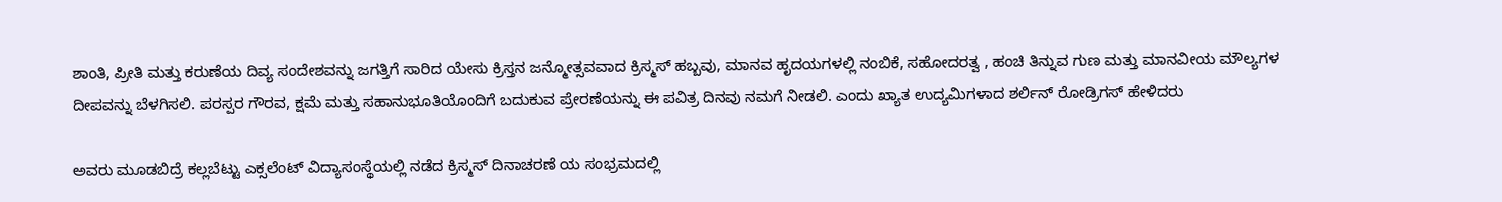ಶಾಂತಿ, ಪ್ರೀತಿ ಮತ್ತು ಕರುಣೆಯ ದಿವ್ಯ ಸಂದೇಶವನ್ನು ಜಗತ್ತಿಗೆ ಸಾರಿದ ಯೇಸು ಕ್ರಿಸ್ತನ ಜನ್ಮೋತ್ಸವವಾದ ಕ್ರಿಸ್ಮಸ್ ಹಬ್ಬವು, ಮಾನವ ಹೃದಯಗಳಲ್ಲಿ ನಂಬಿಕೆ, ಸಹೋದರತ್ವ , ಹಂಚಿ ತಿನ್ನುವ ಗುಣ ಮತ್ತು ಮಾನವೀಯ ಮೌಲ್ಯಗಳ ದೀಪವನ್ನು ಬೆಳಗಿಸಲಿ. ಪರಸ್ಪರ ಗೌರವ, ಕ್ಷಮೆ ಮತ್ತು ಸಹಾನುಭೂತಿಯೊಂದಿಗೆ ಬದುಕುವ ಪ್ರೇರಣೆಯನ್ನು ಈ ಪವಿತ್ರ ದಿನವು ನಮಗೆ ನೀಡಲಿ. ಎಂದು ಖ್ಯಾತ ಉದ್ಯಮಿಗಳಾದ ಶರ್ಲಿನ್ ರೋಡ್ರಿಗಸ್ ಹೇಳಿದರು

ಅವರು ಮೂಡಬಿದ್ರೆ ಕಲ್ಲಬೆಟ್ಟು ಎಕ್ಸಲೆಂಟ್ ವಿದ್ಯಾಸಂಸ್ಥೆಯಲ್ಲಿ ನಡೆದ ಕ್ರಿಸ್ಮಸ್ ದಿನಾಚರಣೆ ಯ ಸಂಭ್ರಮದಲ್ಲಿ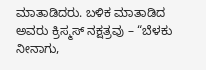ಮಾತಾಡಿದರು. ಬಳಿಕ ಮಾತಾಡಿದ ಅವರು ಕ್ರಿಸ್ಮಸ್ ನಕ್ಷತ್ರವು – “ಬೆಳಕು ನೀನಾಗು,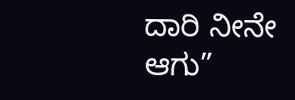ದಾರಿ ನೀನೇ ಆಗು”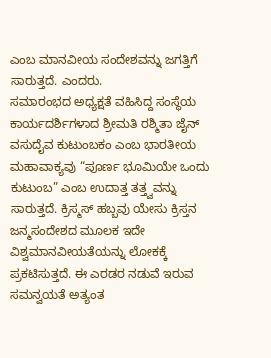ಎಂಬ ಮಾನವೀಯ ಸಂದೇಶವನ್ನು ಜಗತ್ತಿಗೆ ಸಾರುತ್ತದೆ. ಎಂದರು.
ಸಮಾರಂಭದ ಅಧ್ಯಕ್ಷತೆ ವಹಿಸಿದ್ದ ಸಂಸ್ಥೆಯ ಕಾರ್ಯದರ್ಶಿಗಳಾದ ಶ್ರೀಮತಿ ರಶ್ಮಿತಾ ಜೈನ್ ವಸುದೈವ ಕುಟುಂಬಕಂ ಎಂಬ ಭಾರತೀಯ ಮಹಾವಾಕ್ಯವು “ಪೂರ್ಣ ಭೂಮಿಯೇ ಒಂದು ಕುಟುಂಬ” ಎಂಬ ಉದಾತ್ತ ತತ್ತ್ವವನ್ನು ಸಾರುತ್ತದೆ. ಕ್ರಿಸ್ಮಸ್ ಹಬ್ಬವು ಯೇಸು ಕ್ರಿಸ್ತನ ಜನ್ಮಸಂದೇಶದ ಮೂಲಕ ಇದೇ ವಿಶ್ವಮಾನವೀಯತೆಯನ್ನು ಲೋಕಕ್ಕೆ ಪ್ರಕಟಿಸುತ್ತದೆ. ಈ ಎರಡರ ನಡುವೆ ಇರುವ ಸಮನ್ವಯತೆ ಅತ್ಯಂತ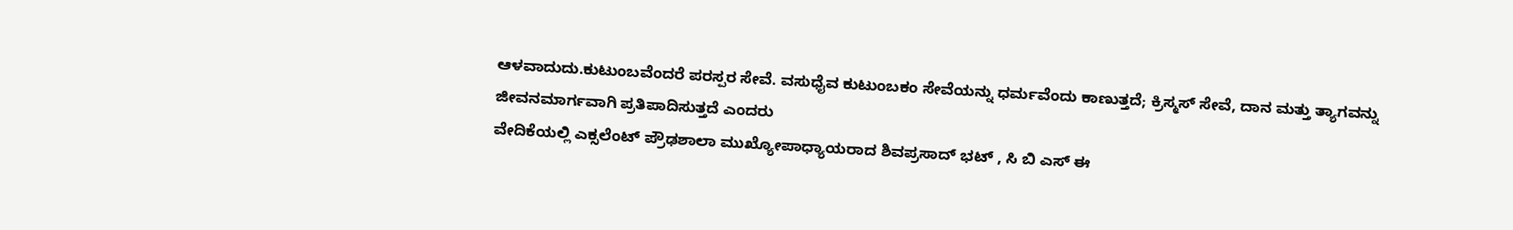ಆಳವಾದುದು.ಕುಟುಂಬವೆಂದರೆ ಪರಸ್ಪರ ಸೇವೆ. ವಸುಧೈವ ಕುಟುಂಬಕಂ ಸೇವೆಯನ್ನು ಧರ್ಮವೆಂದು ಕಾಣುತ್ತದೆ; ಕ್ರಿಸ್ಮಸ್ ಸೇವೆ, ದಾನ ಮತ್ತು ತ್ಯಾಗವನ್ನು ಜೀವನಮಾರ್ಗವಾಗಿ ಪ್ರತಿಪಾದಿಸುತ್ತದೆ ಎಂದರು
ವೇದಿಕೆಯಲ್ಲಿ ಎಕ್ಸಲೆಂಟ್ ಪ್ರೌಢಶಾಲಾ ಮುಖ್ಯೋಪಾಧ್ಯಾಯರಾದ ಶಿವಪ್ರಸಾದ್ ಭಟ್ , ಸಿ ಬಿ ಎಸ್ ಈ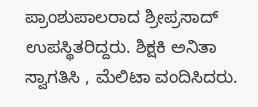ಪ್ರಾಂಶುಪಾಲರಾದ ಶ್ರೀಪ್ರಸಾದ್ ಉಪಸ್ಥಿತರಿದ್ದರು. ಶಿಕ್ಷಕಿ ಅನಿತಾ ಸ್ವಾಗತಿಸಿ , ಮೆಲಿಟಾ ವಂದಿಸಿದರು.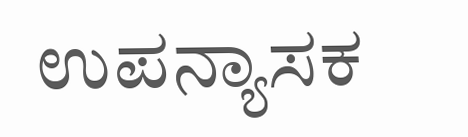ಉಪನ್ಯಾಸಕ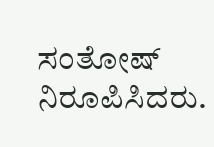ಸಂತೋಷ್ ನಿರೂಪಿಸಿದರು.